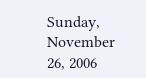Sunday, November 26, 2006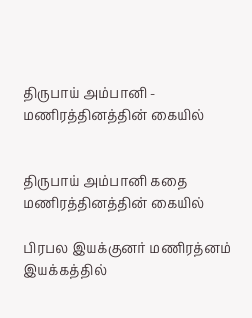திருபாய் அம்பானி - மணிரத்தினத்தின் கையில்


திருபாய் அம்பானி கதை மணிரத்தினத்தின் கையில்

பிரபல இயக்குனர் மணிரத்னம் இயக்கத்தில்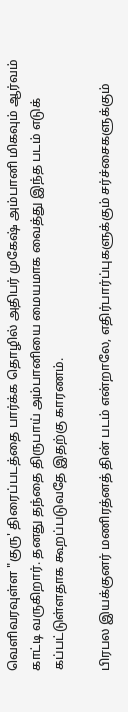வெளிவரவுள்ள "குரு' திரைப்படத்தை பார்க்க தொழில் அதிபர் முகேஷ் அம்பானி மிகவும் ஆர்வம் காட்டி வருகிறார். தனது தந்தை திருபாய் அம்பானியை மையமாக வைத்து இந்த படம் எடுக் கப்பட்டுள்ளதாக கூறப்படுவதே இதற்கு காரணம்.

பிரபல இயக்குனர் மணிரத்னத் தின் படம் என்றாலே, எதிர்பார்ப்புகளுக்கும் சர்ச்சைகளுக்கும்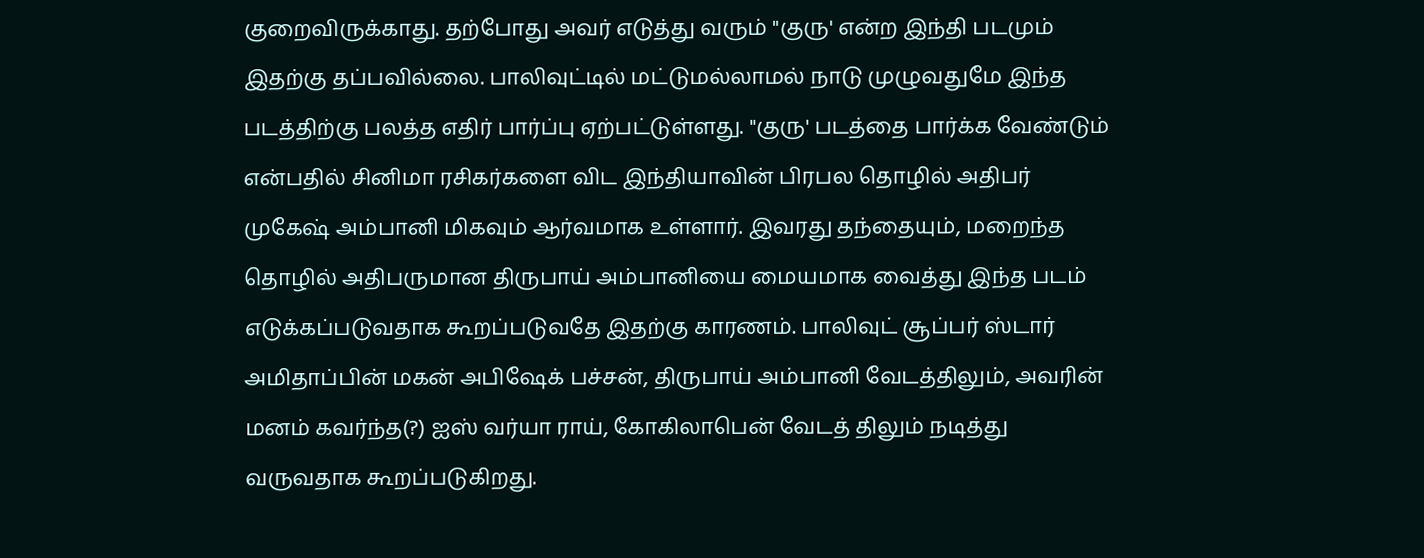குறைவிருக்காது. தற்போது அவர் எடுத்து வரும் "குரு' என்ற இந்தி படமும் இதற்கு தப்பவில்லை. பாலிவுட்டில் மட்டுமல்லாமல் நாடு முழுவதுமே இந்த படத்திற்கு பலத்த எதிர் பார்ப்பு ஏற்பட்டுள்ளது. "குரு' படத்தை பார்க்க வேண்டும் என்பதில் சினிமா ரசிகர்களை விட இந்தியாவின் பிரபல தொழில் அதிபர் முகேஷ் அம்பானி மிகவும் ஆர்வமாக உள்ளார். இவரது தந்தையும், மறைந்த தொழில் அதிபருமான திருபாய் அம்பானியை மையமாக வைத்து இந்த படம் எடுக்கப்படுவதாக கூறப்படுவதே இதற்கு காரணம். பாலிவுட் சூப்பர் ஸ்டார் அமிதாப்பின் மகன் அபிஷேக் பச்சன், திருபாய் அம்பானி வேடத்திலும், அவரின் மனம் கவர்ந்த(?) ஐஸ் வர்யா ராய், கோகிலாபென் வேடத் திலும் நடித்து வருவதாக கூறப்படுகிறது.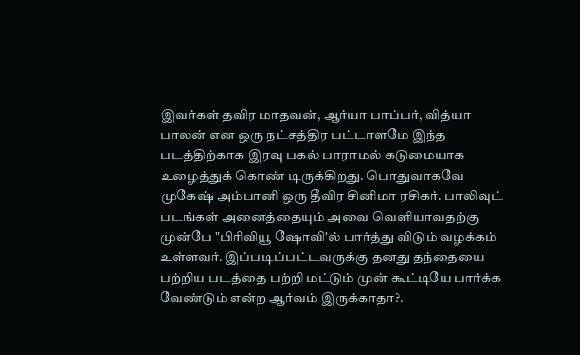இவர்கள் தவிர மாதவன், ஆர்யா பாப்பர், வித்யா பாலன் என ஒரு நட்சத்திர பட்டாளமே இந்த படத்திற்காக இரவு பகல் பாராமல் கடுமையாக உழைத்துக் கொண் டிருக்கிறது. பொதுவாகவே முகேஷ் அம்பானி ஒரு தீவிர சினிமா ரசிகர். பாலிவுட் படங்கள் அனைத்தையும் அவை வெளியாவதற்கு முன்பே "பிரிவியூ ஷோவி'ல் பார்த்து விடும் வழக்கம் உள்ளவர். இப்படிப்பட்டவருக்கு தனது தந்தையை பற்றிய படத்தை பற்றி மட்டும் முன் கூட்டியே பார்க்க வேண்டும் என்ற ஆர்வம் இருக்காதா?.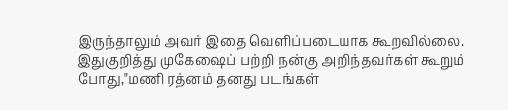இருந்தாலும் அவர் இதை வெளிப்படையாக கூறவில்லை. இதுகுறித்து முகேஷைப் பற்றி நன்கு அறிந்தவர்கள் கூறும் போது,"மணி ரத்னம் தனது படங்கள்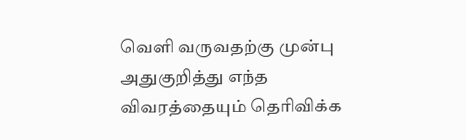வெளி வருவதற்கு முன்பு அதுகுறித்து எந்த விவரத்தையும் தெரிவிக்க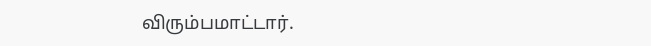விரும்பமாட்டார்.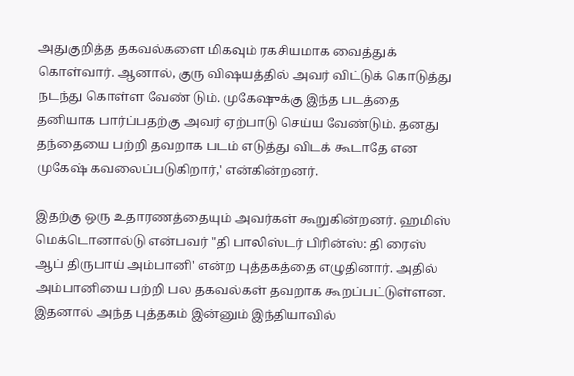அதுகுறித்த தகவல்களை மிகவும் ரகசியமாக வைத்துக் கொள்வார். ஆனால், குரு விஷயத்தில் அவர் விட்டுக் கொடுத்து நடந்து கொள்ள வேண் டும். முகேஷுக்கு இந்த படத்தை தனியாக பார்ப்பதற்கு அவர் ஏற்பாடு செய்ய வேண்டும். தனது தந்தையை பற்றி தவறாக படம் எடுத்து விடக் கூடாதே என முகேஷ் கவலைப்படுகிறார்,' என்கின்றனர்.

இதற்கு ஒரு உதாரணத்தையும் அவர்கள் கூறுகின்றனர். ஹமிஸ் மெக்டொனால்டு என்பவர் "தி பாலிஸ்டர் பிரின்ஸ்: தி ரைஸ் ஆப் திருபாய் அம்பானி' என்ற புத்தகத்தை எழுதினார். அதில் அம்பானியை பற்றி பல தகவல்கள் தவறாக கூறப்பட்டுள்ளன. இதனால் அந்த புத்தகம் இன்னும் இந்தியாவில்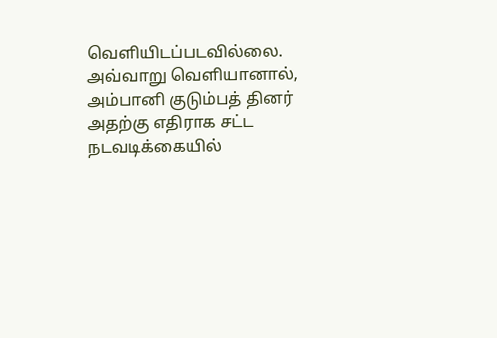வெளியிடப்படவில்லை. அவ்வாறு வெளியானால், அம்பானி குடும்பத் தினர் அதற்கு எதிராக சட்ட நடவடிக்கையில்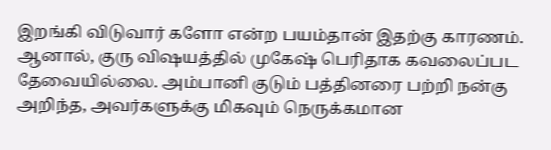இறங்கி விடுவார் களோ என்ற பயம்தான் இதற்கு காரணம். ஆனால், குரு விஷயத்தில் முகேஷ் பெரிதாக கவலைப்பட தேவையில்லை. அம்பானி குடும் பத்தினரை பற்றி நன்கு அறிந்த, அவர்களுக்கு மிகவும் நெருக்கமான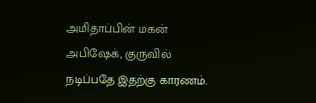அமிதாப்பின் மகன் அபிஷேக், குருவில் நடிப்பதே இதற்கு காரணம்.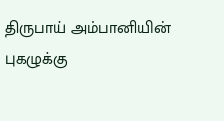திருபாய் அம்பானியின் புகழுக்கு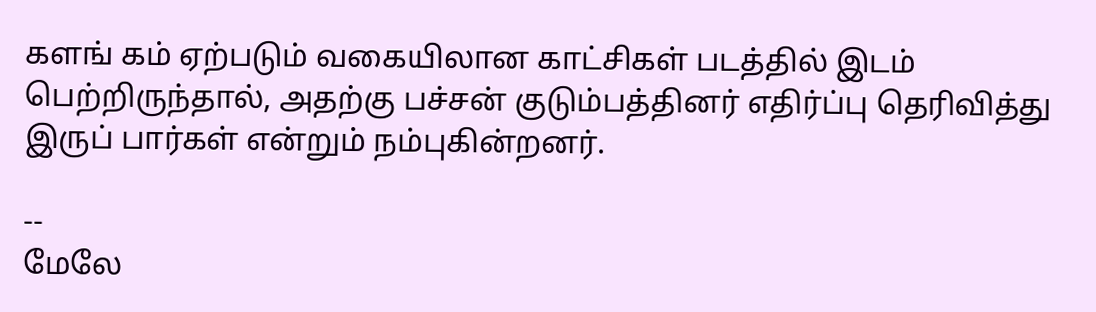களங் கம் ஏற்படும் வகையிலான காட்சிகள் படத்தில் இடம் பெற்றிருந்தால், அதற்கு பச்சன் குடும்பத்தினர் எதிர்ப்பு தெரிவித்து இருப் பார்கள் என்றும் நம்புகின்றனர்.

--
மேலே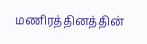மணிரத்தினத்தின்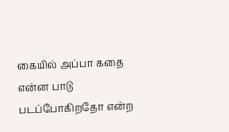கையில் அப்பா கதை என்ன பாடு படப்போகிறதோ என்ற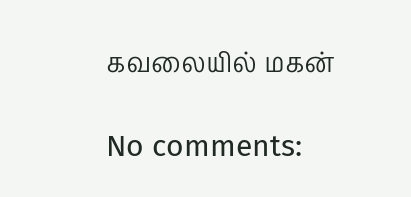கவலையில் மகன்

No comments: